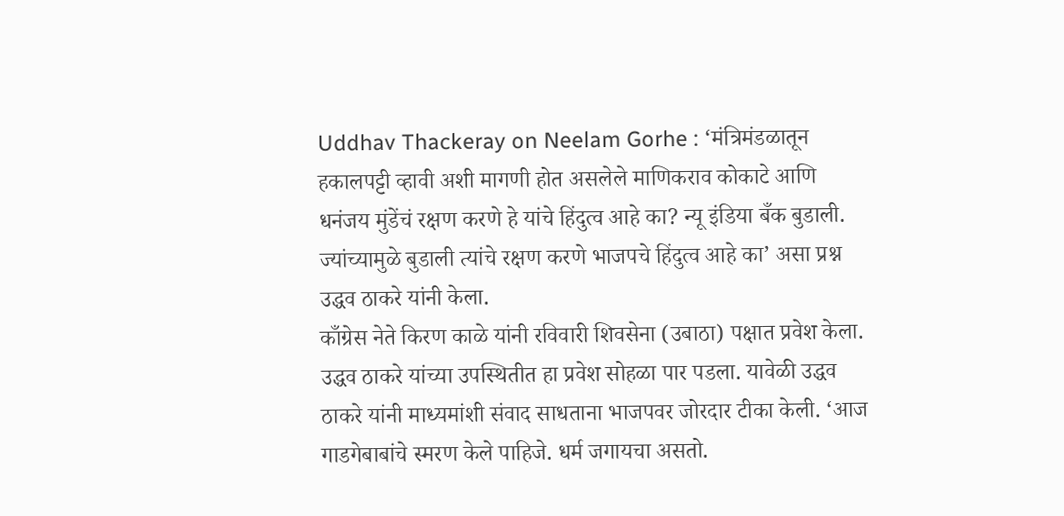Uddhav Thackeray on Neelam Gorhe : ‘मंत्रिमंडळातून हकालपट्टी व्हावी अशी मागणी होत असलेले माणिकराव कोकाटे आणि धनंजय मुंडेंचं रक्षण करणे हे यांचे हिंदुत्व आहे का? न्यू इंडिया बँक बुडाली. ज्यांच्यामुळे बुडाली त्यांचे रक्षण करणे भाजपचे हिंदुत्व आहे का’ असा प्रश्न उद्धव ठाकरे यांनी केला.
काँग्रेस नेते किरण काळे यांनी रविवारी शिवसेना (उबाठा) पक्षात प्रवेश केला. उद्धव ठाकरे यांच्या उपस्थितीत हा प्रवेश सोहळा पार पडला. यावेळी उद्धव ठाकरे यांनी माध्यमांशी संवाद साधताना भाजपवर जोरदार टीका केली. ‘आज गाडगेबाबांचे स्मरण केले पाहिजे. धर्म जगायचा असतो.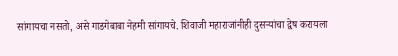सांगायचा नसतो, असे गाडगेबाबा नेहमी सांगायचे. शिवाजी महाराजांनीही दुसऱ्यांचा द्वेष करायला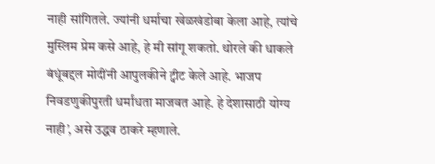नाही सांगितले. ज्यांनी धर्माचा खेळखंडोबा केला आहे, त्यांचे मुस्लिम प्रेम कसे आहे, हे मी सांगू शकतो. थोरले की धाकले बंधूंबद्दल मोदींनी आपुलकीने ट्वीट केले आहे. भाजप निवडणुकीपुरती धर्मांधता माजवत आहे. हे देशासाठी योग्य नाही’, असे उद्धव ठाकरे म्हणाले.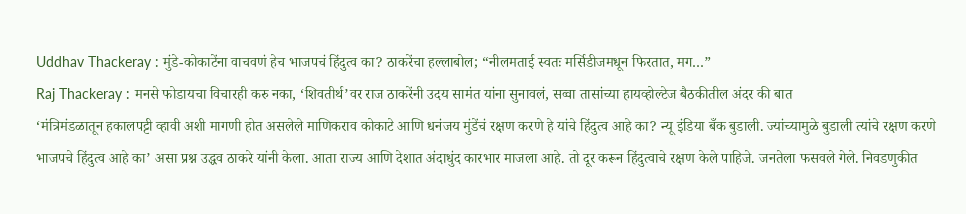Uddhav Thackeray : मुंडे-कोकाटेंना वाचवणं हेच भाजपचं हिंदुत्व का? ठाकरेंचा हल्लाबोल; “नीलमताई स्वतः मर्सिडीजमधून फिरतात, मग…”
Raj Thackeray : मनसे फोडायचा विचारही करु नका, ‘शिवतीर्थ’वर राज ठाकरेंनी उदय सामंत यांना सुनावलं, सव्वा तासांच्या हायव्होल्टेज बैठकीतील अंदर की बात
‘मंत्रिमंडळातून हकालपट्टी व्हावी अशी मागणी होत असलेले माणिकराव कोकाटे आणि धनंजय मुंडेंचं रक्षण करणे हे यांचे हिंदुत्व आहे का? न्यू इंडिया बँक बुडाली. ज्यांच्यामुळे बुडाली त्यांचे रक्षण करणे भाजपचे हिंदुत्व आहे का’ असा प्रश्न उद्धव ठाकरे यांनी केला. आता राज्य आणि देशात अंदाधुंद कारभार माजला आहे. तो दूर करून हिंदुत्वाचे रक्षण केले पाहिजे. जनतेला फसवले गेले. निवडणुकीत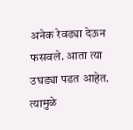अनेक रेवड्या देऊन फसवले. आता त्या उघड्या पडत आहेत. त्यामुळे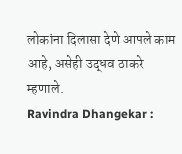लोकांना दिलासा देणे आपले काम आहे, असेही उद्धव ठाकरे म्हणाले.
Ravindra Dhangekar :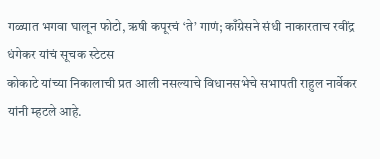गळ्यात भगवा घालून फोटो, ऋषी कपूरचं ‘ते’ गाणं; काँग्रेसने संधी नाकारताच रवींद्र धंगेकर यांचं सूचक स्टेटस
कोकाटे यांच्या निकालाची प्रत आली नसल्याचे विधानसभेचे सभापती राहुल नार्वेकर यांनी म्हटले आहे.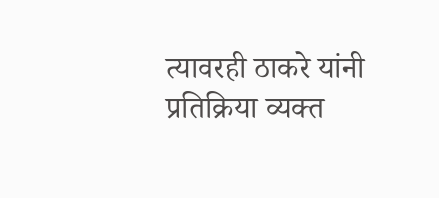त्यावरही ठाकरे यांनी प्रतिक्रिया व्यक्त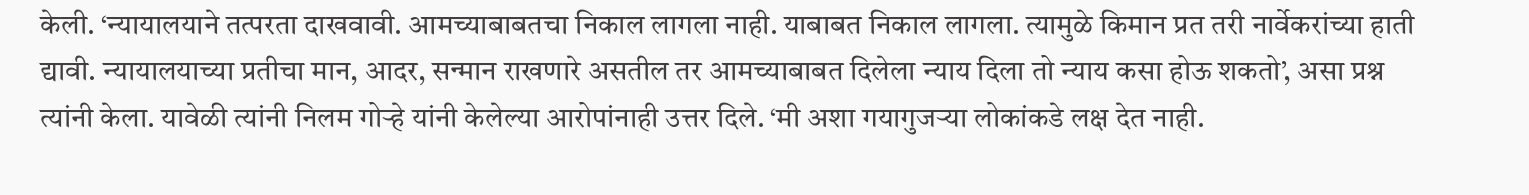केली. ‘न्यायालयाने तत्परता दाखवावी. आमच्याबाबतचा निकाल लागला नाही. याबाबत निकाल लागला. त्यामुळे किमान प्रत तरी नार्वेकरांच्या हाती द्यावी. न्यायालयाच्या प्रतीचा मान, आदर, सन्मान राखणारे असतील तर आमच्याबाबत दिलेला न्याय दिला तो न्याय कसा होऊ शकतो’, असा प्रश्न त्यांनी केला. यावेळी त्यांनी निलम गोऱ्हे यांनी केलेल्या आरोपांनाही उत्तर दिले. ‘मी अशा गयागुजऱ्या लोकांकडे लक्ष देत नाही.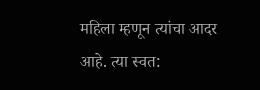महिला म्हणून त्यांचा आदर आहे. त्या स्वत: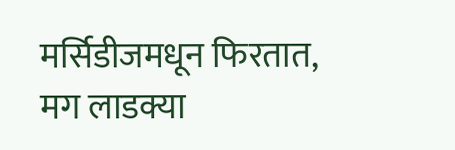मर्सिडीजमधून फिरतात, मग लाडक्या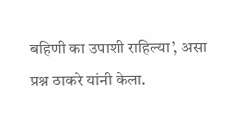बहिणी का उपाशी राहिल्या’, असा प्रश्न ठाकरे यांनी केला.